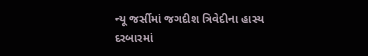ન્યૂ જર્સીમાં જગદીશ ત્રિવેદીના હાસ્ય દરબારમાં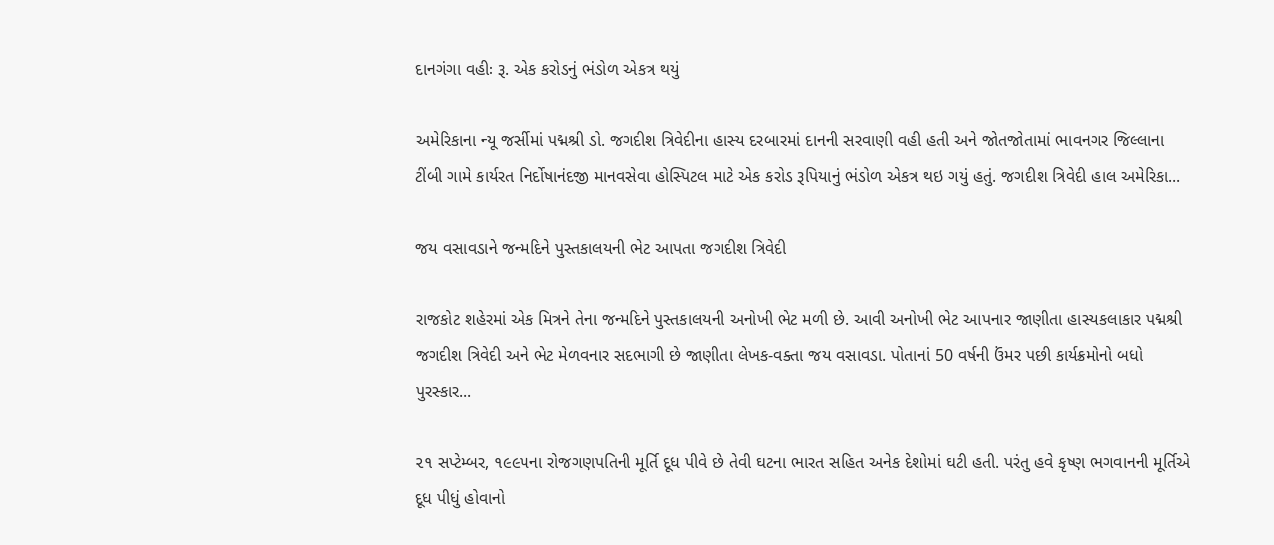દાનગંગા વહીઃ રૂ. એક કરોડનું ભંડોળ એકત્ર થયું

અમેરિકાના ન્યૂ જર્સીમાં પદ્મશ્રી ડો. જગદીશ ત્રિવેદીના હાસ્ય દરબારમાં દાનની સરવાણી વહી હતી અને જોતજોતામાં ભાવનગર જિલ્લાના ટીંબી ગામે કાર્યરત નિર્દોષાનંદજી માનવસેવા હોસ્પિટલ માટે એક કરોડ રૂપિયાનું ભંડોળ એકત્ર થઇ ગયું હતું. જગદીશ ત્રિવેદી હાલ અમેરિકા...

જય વસાવડાને જન્મદિને પુસ્તકાલયની ભેટ આપતા જગદીશ ત્રિવેદી

રાજકોટ શહેરમાં એક મિત્રને તેના જન્મદિને પુસ્તકાલયની અનોખી ભેટ મળી છે. આવી અનોખી ભેટ આપનાર જાણીતા હાસ્યકલાકાર પદ્મશ્રી જગદીશ ત્રિવેદી અને ભેટ મેળવનાર સદભાગી છે જાણીતા લેખક-વક્તા જય વસાવડા. પોતાનાં 50 વર્ષની ઉંમર પછી કાર્યક્રમોનો બધો પુરસ્કાર...

૨૧ સપ્ટેમ્બર, ૧૯૯૫ના રોજગણપતિની મૂર્તિ દૂધ પીવે છે તેવી ઘટના ભારત સહિત અનેક દેશોમાં ઘટી હતી. પરંતુ હવે કૃષ્ણ ભગવાનની મૂર્તિએ દૂધ પીધું હોવાનો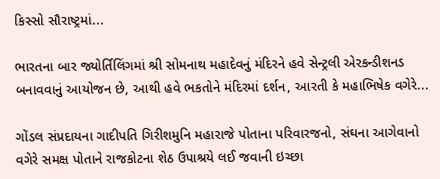કિસ્સો સૌરાષ્ટ્રમાં...

ભારતના બાર જ્યોર્તિલિંગમાં શ્રી સોમનાથ મહાદેવનું મંદિરને હવે સેન્ટ્રલી એરકન્ડીશનડ બનાવવાનું આયોજન છે, આથી હવે ભકતોને મંદિરમાં દર્શન, આરતી કે મહાભિષેક વગેરે...

ગોંડલ સંપ્રદાયના ગાદીપતિ ગિરીશમુનિ મહારાજે પોતાના પરિવારજનો, સંઘના આગેવાનો વગેરે સમક્ષ પોતાને રાજકોટના શેઠ ઉપાશ્રયે લઈ જવાની ઇચ્છા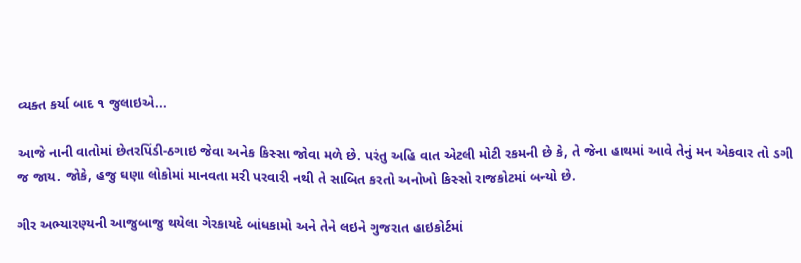વ્યક્ત કર્યા બાદ ૧ જુલાઇએ...

આજે નાની વાતોમાં છેતરપિંડી-ઠગાઇ જેવા અનેક કિસ્સા જોવા મળે છે. પરંતુ અહિ વાત એટલી મોટી રકમની છે કે, તે જેના હાથમાં આવે તેનું મન એકવાર તો ડગી જ જાય. જોકે, હજુ ઘણા લોકોમાં માનવતા મરી પરવારી નથી તે સાબિત કરતો અનોખો કિસ્સો રાજકોટમાં બન્યો છે.

ગીર અભ્યારણ્યની આજુબાજુ થયેલા ગેરકાયદે બાંધકામો અને તેને લઇને ગુજરાત હાઇકોર્ટમાં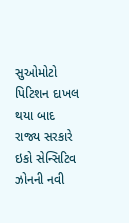સુઓમોટો પિટિશન દાખલ થયા બાદ રાજ્ય સરકારે ઇકો સેન્સિટિવ ઝોનની નવી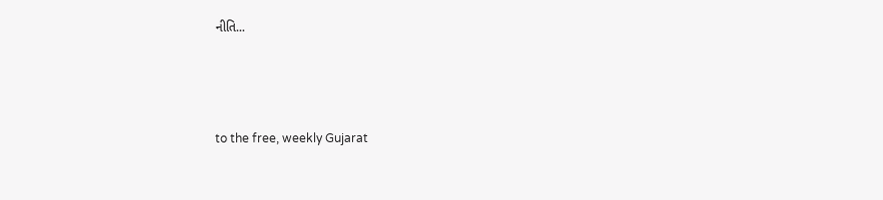નીતિ...



to the free, weekly Gujarat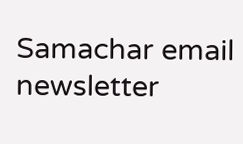Samachar email newsletter